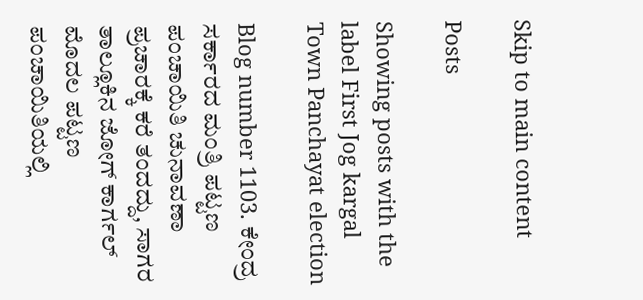Skip to main content

Posts

Showing posts with the label First Jog kargal Town Panchayat election

Blog number 1103. ಕೇಂದ್ರ ಸರ್ಕಾರದ ಮಂತ್ರಿ ಪಟ್ಟಣ ಪಂಚಾಯಿತಿ ಚುನಾವಣಾ ಪ್ರಚಾರಕ್ಕೆ ಕರೆ ತಂದದ್ದು, ಸಾಗರ ತಾಲ್ಲೂಕಿನ ಜೋಗ್ ಕಾರ್ಗಲ್ ಮೊದಲ ಪಟ್ಟಣ ಪಂಚಾಯಿತಿಯಲ್ಲಿ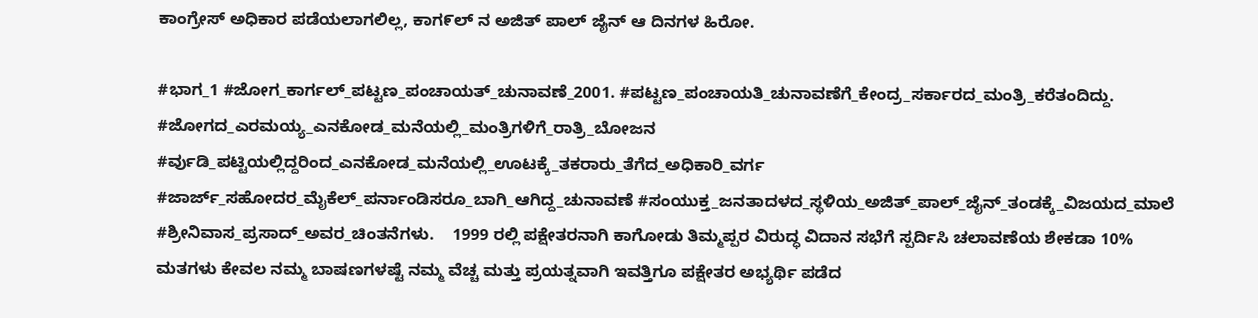ಕಾಂಗ್ರೇಸ್ ಅಧಿಕಾರ ಪಡೆಯಲಾಗಲಿಲ್ಲ, ಕಾಗ೯ಲ್ ನ ಅಜಿತ್ ಪಾಲ್ ಜೈನ್ ಆ ದಿನಗಳ ಹಿರೋ.

#ಭಾಗ_1 #ಜೋಗ_ಕಾರ್ಗಲ್_ಪಟ್ಟಣ_ಪಂಚಾಯತ್_ಚುನಾವಣೆ_2001. #ಪಟ್ಟಣ_ಪಂಚಾಯತಿ_ಚುನಾವಣೆಗೆ_ಕೇಂದ್ರ_ಸರ್ಕಾರದ_ಮಂತ್ರಿ_ಕರೆತಂದಿದ್ದು. #ಜೋಗದ_ಎರಮಯ್ಯ_ಎನಕೋಡ_ಮನೆಯಲ್ಲಿ_ಮಂತ್ರಿಗಳಿಗೆ_ರಾತ್ರಿ_ಬೋಜನ  #ರ್ವುಡಿ_ಪಟ್ಟಿಯಲ್ಲಿದ್ದರಿಂದ_ಎನಕೋಡ_ಮನೆಯಲ್ಲಿ_ಊಟಕ್ಕೆ_ತಕರಾರು_ತೆಗೆದ_ಅಧಿಕಾರಿ_ವರ್ಗ #ಜಾರ್ಜ್_ಸಹೋದರ_ಮೈಕೆಲ್_ಪರ್ನಾಂಡಿಸರೂ_ಬಾಗಿ_ಆಗಿದ್ದ_ಚುನಾವಣೆ #ಸಂಯುಕ್ತ_ಜನತಾದಳದ_ಸ್ಥಳಿಯ_ಅಜಿತ್_ಪಾಲ್_ಜೈನ್_ತಂಡಕ್ಕೆ_ವಿಜಯದ_ಮಾಲೆ #ಶ್ರೀನಿವಾಸ_ಪ್ರಸಾದ್_ಅವರ_ಚಿಂತನೆಗಳು.    1999 ರಲ್ಲಿ ಪಕ್ಷೇತರನಾಗಿ ಕಾಗೋಡು ತಿಮ್ಮಪ್ಪರ ವಿರುದ್ಧ ವಿದಾನ ಸಭೆಗೆ ಸ್ಪರ್ದಿಸಿ ಚಲಾವಣೆಯ ಶೇಕಡಾ 10% ಮತಗಳು ಕೇವಲ ನಮ್ಮ ಬಾಷಣಗಳಷ್ಟೆ ನಮ್ಮ ವೆಚ್ಚ ಮತ್ತು ಪ್ರಯತ್ನವಾಗಿ ಇವತ್ತಿಗೂ ಪಕ್ಷೇತರ ಅಭ್ಯರ್ಥಿ ಪಡೆದ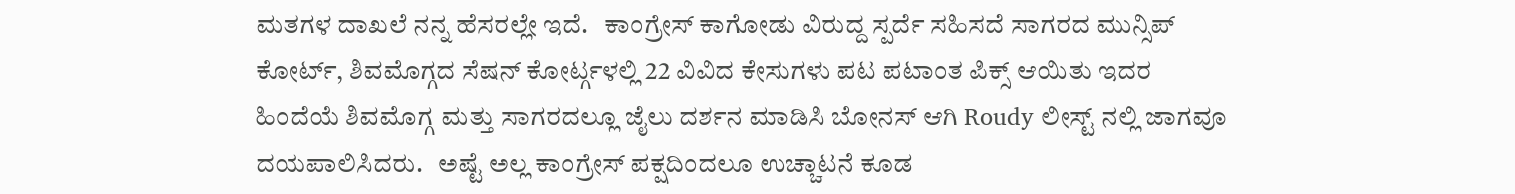ಮತಗಳ ದಾಖಲೆ ನನ್ನ ಹೆಸರಲ್ಲೇ ಇದೆ.   ಕಾಂಗ್ರೇಸ್ ಕಾಗೋಡು ವಿರುದ್ದ ಸ್ಪರ್ದೆ ಸಹಿಸದೆ ಸಾಗರದ ಮುನ್ಸಿಪ್ ಕೋರ್ಟ್, ಶಿವಮೊಗ್ಗದ ಸೆಷನ್ ಕೋರ್ಟ್ಗಳಲ್ಲಿ 22 ವಿವಿದ ಕೇಸುಗಳು ಪಟ ಪಟಾಂತ ಪಿಕ್ಸ್ ಆಯಿತು ಇದರ ಹಿಂದೆಯೆ ಶಿವಮೊಗ್ಗ ಮತ್ತು ಸಾಗರದಲ್ಲೂ ಜೈಲು ದರ್ಶನ ಮಾಡಿಸಿ ಬೋನಸ್ ಆಗಿ Roudy ಲೀಸ್ಟ್ ನಲ್ಲಿ ಜಾಗವೂ ದಯಪಾಲಿಸಿದರು.   ಅಷ್ಟೆ ಅಲ್ಲ ಕಾಂಗ್ರೇಸ್ ಪಕ್ಷದಿಂದಲೂ ಉಚ್ಚಾಟನೆ ಕೂಡ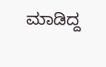ಮಾಡಿದ್ದ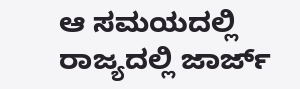ಆ ಸಮಯದಲ್ಲಿ ರಾಜ್ಯದಲ್ಲಿ ಜಾರ್ಜ್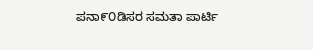ಪನಾ೯೦ಡಿಸರ ಸಮತಾ ಪಾರ್ಟಿ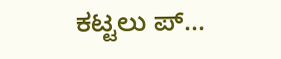ಕಟ್ಟಲು ಪ್...